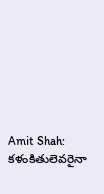Amit Shah: కళంకితులెవరైనా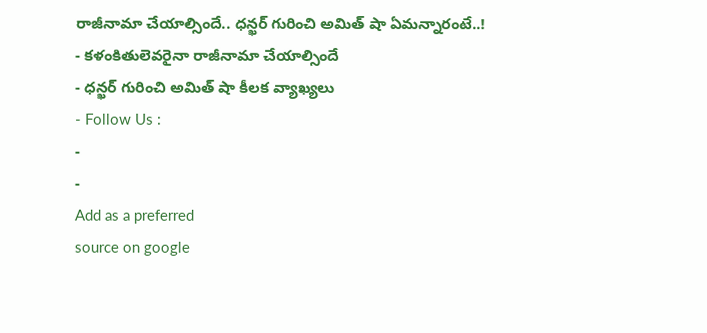రాజీనామా చేయాల్సిందే.. ధన్ఖర్ గురించి అమిత్ షా ఏమన్నారంటే..!
- కళంకితులెవరైనా రాజీనామా చేయాల్సిందే
- ధన్ఖర్ గురించి అమిత్ షా కీలక వ్యాఖ్యలు
- Follow Us :
-
-
Add as a preferred
source on google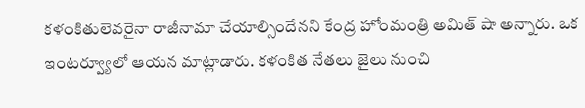కళంకితులెవరైనా రాజీనామా చేయాల్సిందేనని కేంద్ర హోంమంత్రి అమిత్ షా అన్నారు. ఒక ఇంటర్వ్యూలో ఆయన మాట్లాడారు. కళంకిత నేతలు జైలు నుంచి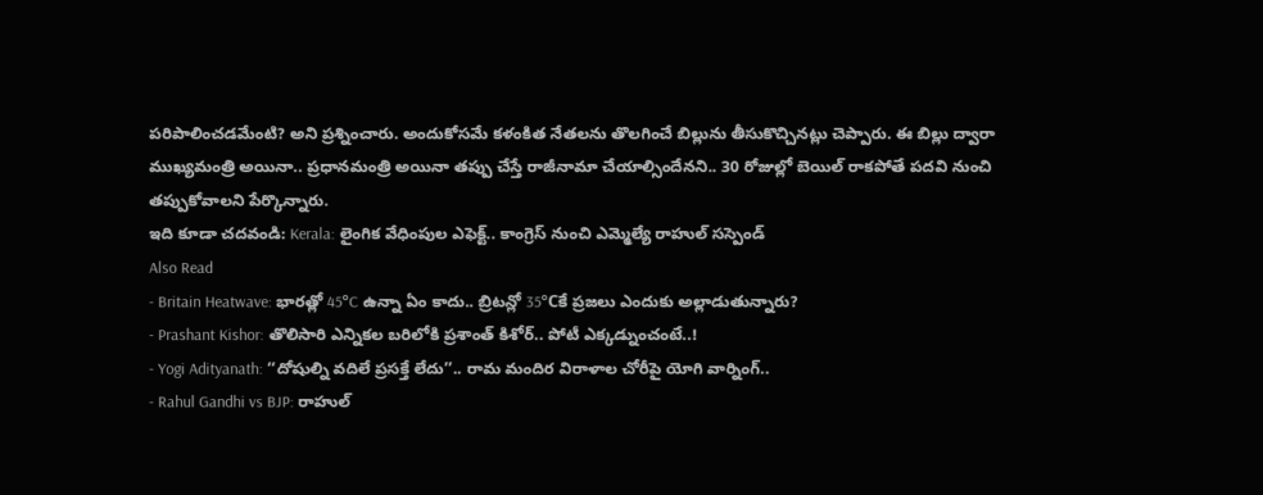పరిపాలించడమేంటి? అని ప్రశ్నించారు. అందుకోసమే కళంకిత నేతలను తొలగించే బిల్లును తీసుకొచ్చినట్లు చెప్పారు. ఈ బిల్లు ద్వారా ముఖ్యమంత్రి అయినా.. ప్రధానమంత్రి అయినా తప్పు చేస్తే రాజీనామా చేయాల్సిందేనని.. 30 రోజుల్లో బెయిల్ రాకపోతే పదవి నుంచి తప్పుకోవాలని పేర్కొన్నారు.
ఇది కూడా చదవండి: Kerala: లైంగిక వేధింపుల ఎఫెక్ట్.. కాంగ్రెస్ నుంచి ఎమ్మెల్యే రాహుల్ సస్పెండ్
Also Read
- Britain Heatwave: భారత్లో 45°C ఉన్నా ఏం కాదు.. బ్రిటన్లో 35°Cకే ప్రజలు ఎందుకు అల్లాడుతున్నారు?
- Prashant Kishor: తొలిసారి ఎన్నికల బరిలోకి ప్రశాంత్ కిశోర్.. పోటీ ఎక్కడ్నుంచంటే..!
- Yogi Adityanath: ‘‘దోషుల్ని వదిలే ప్రసక్తే లేదు’’.. రామ మందిర విరాళాల చోరీపై యోగి వార్నింగ్..
- Rahul Gandhi vs BJP: రాహుల్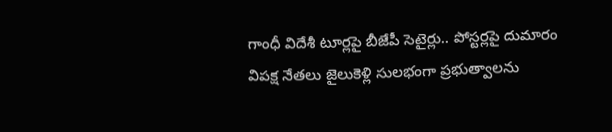గాంధీ విదేశీ టూర్లపై బీజేపీ సెటైర్లు.. పోస్టర్లపై దుమారం
విపక్ష నేతలు జైలుకెళ్లి సులభంగా ప్రభుత్వాలను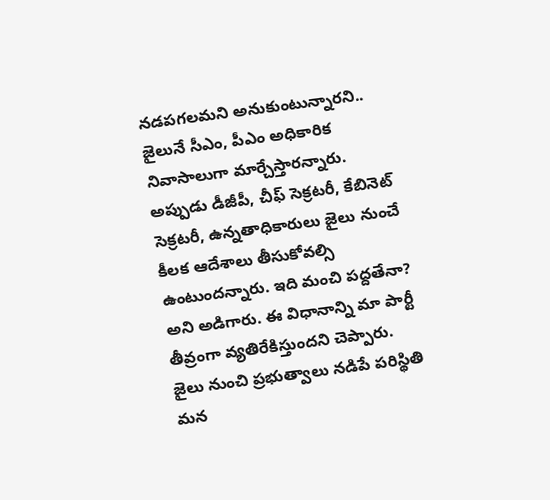నడపగలమని అనుకుంటున్నారని.. జైలునే సీఎం, పీఎం అధికారిక నివాసాలుగా మార్చేస్తారన్నారు. అప్పుడు డీజీపీ, చీఫ్ సెక్రటరీ, కేబినెట్ సెక్రటరీ, ఉన్నతాధికారులు జైలు నుంచే కీలక ఆదేశాలు తీసుకోవల్సి ఉంటుందన్నారు. ఇది మంచి పద్దతేనా? అని అడిగారు. ఈ విధానాన్ని మా పార్టీ తీవ్రంగా వ్యతిరేకిస్తుందని చెప్పారు. జైలు నుంచి ప్రభుత్వాలు నడిపే పరిస్థితి మన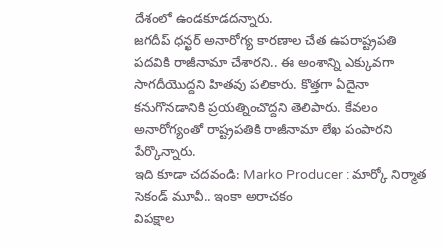దేశంలో ఉండకూడదన్నారు.
జగదీప్ ధన్ఖర్ అనారోగ్య కారణాల చేత ఉపరాష్ట్రపతి పదవికి రాజీనామా చేశారని.. ఈ అంశాన్ని ఎక్కువగా సాగదీయొద్దని హితవు పలికారు. కొత్తగా ఏదైనా కనుగొనడానికి ప్రయత్నించొద్దని తెలిపారు. కేవలం అనారోగ్యంతో రాష్ట్రపతికి రాజీనామా లేఖ పంపారని పేర్కొన్నారు.
ఇది కూడా చదవండి: Marko Producer : మార్కో నిర్మాత సెకండ్ మూవీ.. ఇంకా అరాచకం
విపక్షాల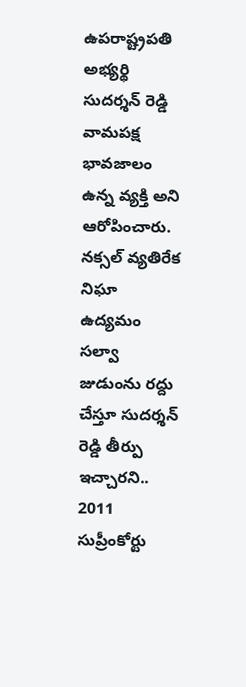ఉపరాష్ట్రపతి అభ్యర్థి సుదర్శన్ రెడ్డి వామపక్ష భావజాలం ఉన్న వ్యక్తి అని ఆరోపించారు. నక్సల్ వ్యతిరేక నిఘా ఉద్యమం సల్వా జుడుంను రద్దు చేస్తూ సుదర్శన్ రెడ్డి తీర్పు ఇచ్చారని.. 2011 సుప్రీంకోర్టు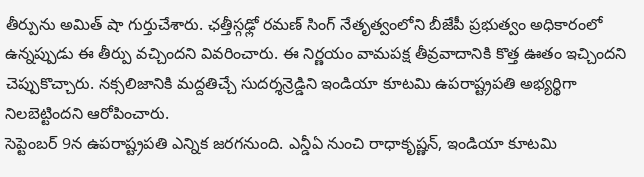తీర్పును అమిత్ షా గుర్తుచేశారు. ఛత్తీస్గఢ్లో రమణ్ సింగ్ నేతృత్వంలోని బీజేపీ ప్రభుత్వం అధికారంలో ఉన్నప్పుడు ఈ తీర్పు వచ్చిందని వివరించారు. ఈ నిర్ణయం వామపక్ష తీవ్రవాదానికి కొత్త ఊతం ఇచ్చిందని చెప్పుకొచ్చారు. నక్సలిజానికి మద్దతిచ్చే సుదర్శన్రెడ్డిని ఇండియా కూటమి ఉపరాష్ట్రపతి అభ్యర్థిగా నిలబెట్టిందని ఆరోపించారు.
సెప్టెంబర్ 9న ఉపరాష్ట్రపతి ఎన్నిక జరగనుంది. ఎన్డీఏ నుంచి రాధాకృష్ణన్, ఇండియా కూటమి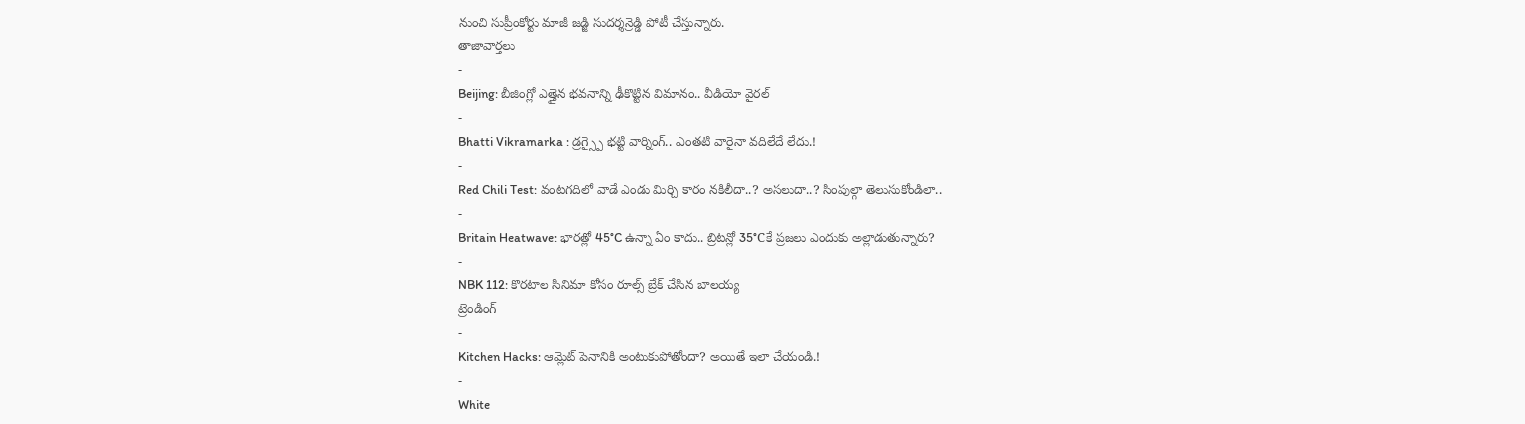నుంచి సుప్రీంకోర్టు మాజీ జడ్జి సుదర్శన్రెడ్డి పోటీ చేస్తున్నారు.
తాజావార్తలు
-
Beijing: బీజింగ్లో ఎత్తైన భవనాన్ని ఢీకొట్టిన విమానం.. వీడియో వైరల్
-
Bhatti Vikramarka : డ్రగ్స్పై భట్టి వార్నింగ్.. ఎంతటి వారైనా వదిలేదే లేదు.!
-
Red Chili Test: వంటగదిలో వాడే ఎండు మిర్చి కారం నకిలీదా..? అసలుదా..? సింపుల్గా తెలుసుకోండిలా..
-
Britain Heatwave: భారత్లో 45°C ఉన్నా ఏం కాదు.. బ్రిటన్లో 35°Cకే ప్రజలు ఎందుకు అల్లాడుతున్నారు?
-
NBK 112: కొరటాల సినిమా కోసం రూల్స్ బ్రేక్ చేసిన బాలయ్య
ట్రెండింగ్
-
Kitchen Hacks: ఆమ్లెట్ పెనానికి అంటుకుపోతోందా? అయితే ఇలా చేయండి.!
-
White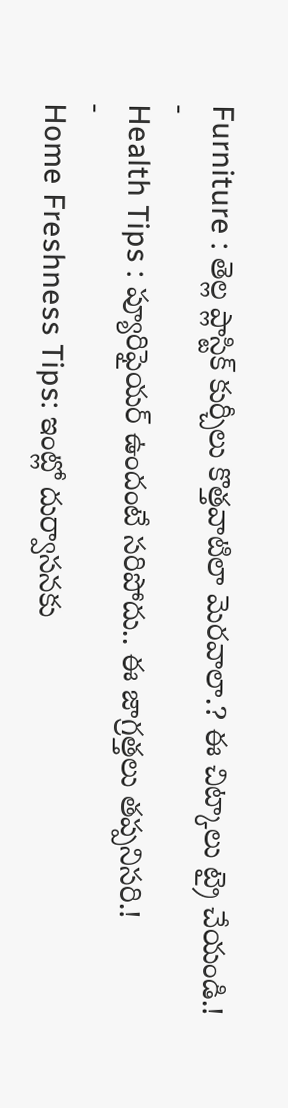Furniture : తెల్ల ప్లాస్టిక్ కుర్చీలు కొత్తవాటిలా మెరవాలా.? ఈ చిట్కాలు ట్రై చేయండి.!
-
Health Tips : ప్యూరిఫైయర్ ఉందంటే సరిపోదు.. ఈ జాగ్రత్తలు తప్పనిసరి.!
-
Home Freshness Tips: ఇంట్లో దుర్వాసనకు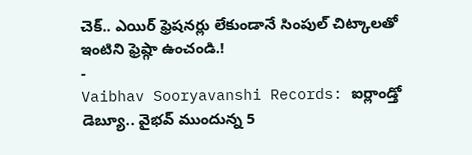చెక్.. ఎయిర్ ఫ్రెషనర్లు లేకుండానే సింపుల్ చిట్కాలతో ఇంటిని ఫ్రెష్గా ఉంచండి.!
-
Vaibhav Sooryavanshi Records: ఐర్లాండ్తో డెబ్యూ.. వైభవ్ ముందున్న 5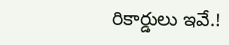రికార్డులు ఇవే.!